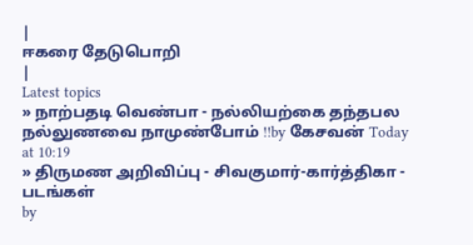|
ஈகரை தேடுபொறி
|
Latest topics
» நாற்பதடி வெண்பா - நல்லியற்கை தந்தபல நல்லுணவை நாமுண்போம் !!by கேசவன் Today at 10:19
» திருமண அறிவிப்பு - சிவகுமார்-கார்த்திகா - படங்கள்
by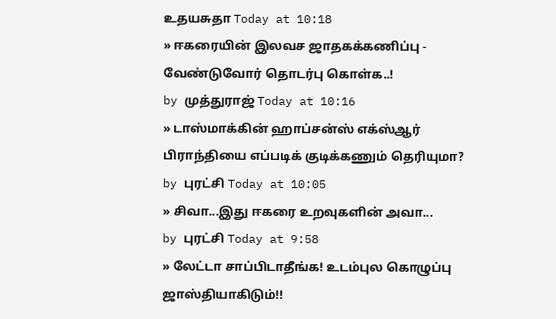உதயசுதா Today at 10:18
» ஈகரையின் இலவச ஜாதகக்கணிப்பு - வேண்டுவோர் தொடர்பு கொள்க..!
by முத்துராஜ் Today at 10:16
» டாஸ்மாக்கின் ஹாப்சன்ஸ் எக்ஸ்ஆர் பிராந்தியை எப்படிக் குடிக்கணும் தெரியுமா?
by புரட்சி Today at 10:05
» சிவா...இது ஈகரை உறவுகளின் அவா...
by புரட்சி Today at 9:58
» லேட்டா சாப்பிடாதீங்க! உடம்புல கொழுப்பு ஜாஸ்தியாகிடும்!!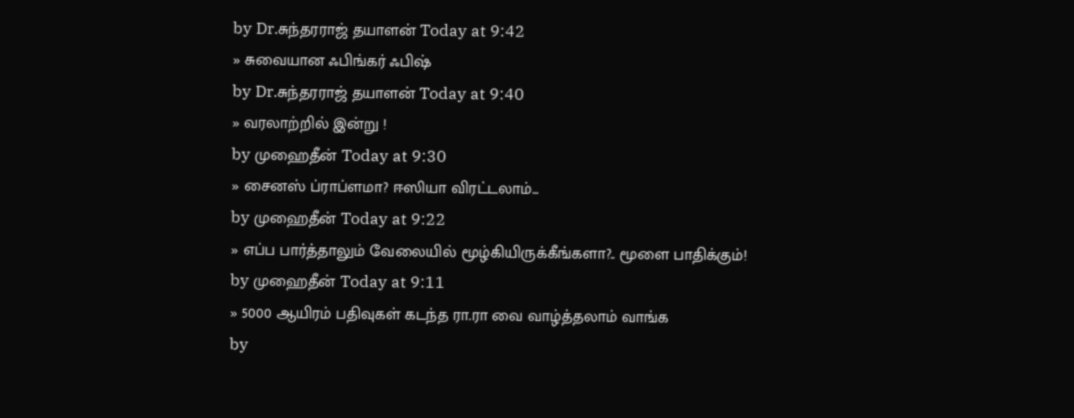by Dr.சுந்தரராஜ் தயாளன் Today at 9:42
» சுவையான ஃபிங்கர் ஃபிஷ்
by Dr.சுந்தரராஜ் தயாளன் Today at 9:40
» வரலாற்றில் இன்று !
by முஹைதீன் Today at 9:30
» சைனஸ் ப்ராப்ளமா? ஈஸியா விரட்டலாம்...
by முஹைதீன் Today at 9:22
» எப்ப பார்த்தாலும் வேலையில் மூழ்கியிருக்கீங்களா?.. மூளை பாதிக்கும்!
by முஹைதீன் Today at 9:11
» 5000 ஆயிரம் பதிவுகள் கடந்த ரா.ரா வை வாழ்த்தலாம் வாங்க
by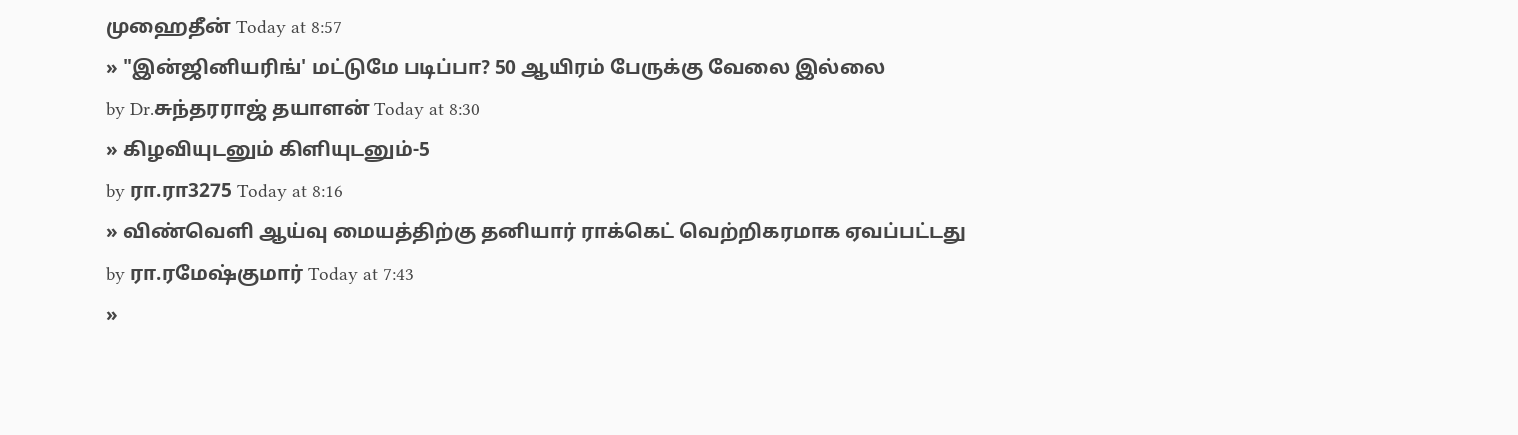முஹைதீன் Today at 8:57
» "இன்ஜினியரிங்' மட்டுமே படிப்பா? 50 ஆயிரம் பேருக்கு வேலை இல்லை
by Dr.சுந்தரராஜ் தயாளன் Today at 8:30
» கிழவியுடனும் கிளியுடனும்-5
by ரா.ரா3275 Today at 8:16
» விண்வெளி ஆய்வு மையத்திற்கு தனியார் ராக்கெட் வெற்றிகரமாக ஏவப்பட்டது
by ரா.ரமேஷ்குமார் Today at 7:43
»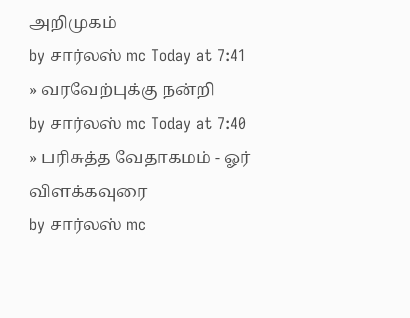அறிமுகம்
by சார்லஸ் mc Today at 7:41
» வரவேற்புக்கு நன்றி
by சார்லஸ் mc Today at 7:40
» பரிசுத்த வேதாகமம் - ஓர் விளக்கவுரை
by சார்லஸ் mc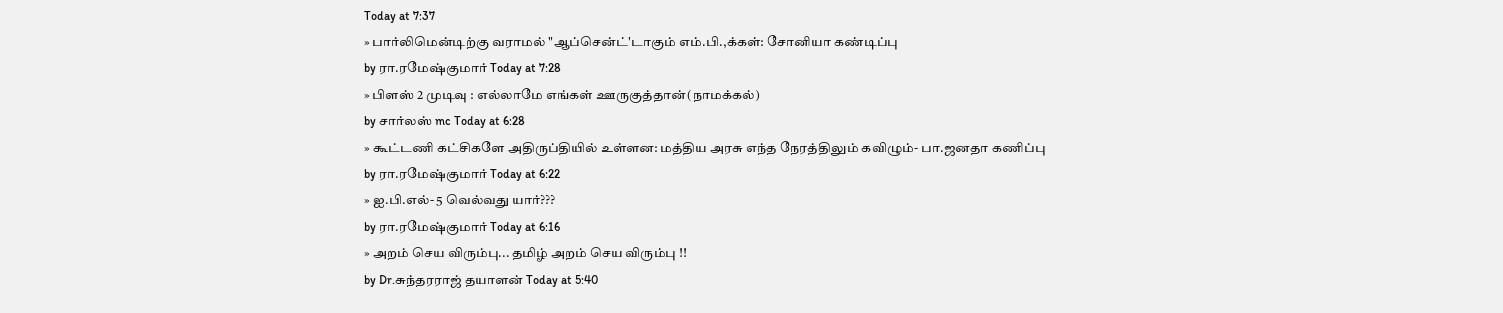Today at 7:37
» பார்லிமென்டிற்கு வராமல் "ஆப்சென்ட்'டாகும் எம்.பி.,க்கள்: சோனியா கண்டிப்பு
by ரா.ரமேஷ்குமார் Today at 7:28
» பிளஸ் 2 முடிவு : எல்லாமே எங்கள் ஊருகுத்தான்(நாமக்கல்)
by சார்லஸ் mc Today at 6:28
» கூட்டணி கட்சிகளே அதிருப்தியில் உள்ளன: மத்திய அரசு எந்த நேரத்திலும் கவிழும்- பா.ஜனதா கணிப்பு
by ரா.ரமேஷ்குமார் Today at 6:22
» ஐ.பி.எல்- 5 வெல்வது யார்???
by ரா.ரமேஷ்குமார் Today at 6:16
» அறம் செய விரும்பு... தமிழ் அறம் செய விரும்பு !!
by Dr.சுந்தரராஜ் தயாளன் Today at 5:40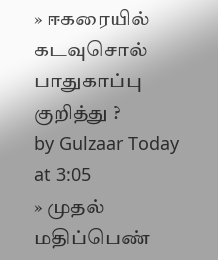» ஈகரையில் கடவுசொல் பாதுகாப்பு குறித்து ?
by Gulzaar Today at 3:05
» முதல் மதிப்பெண்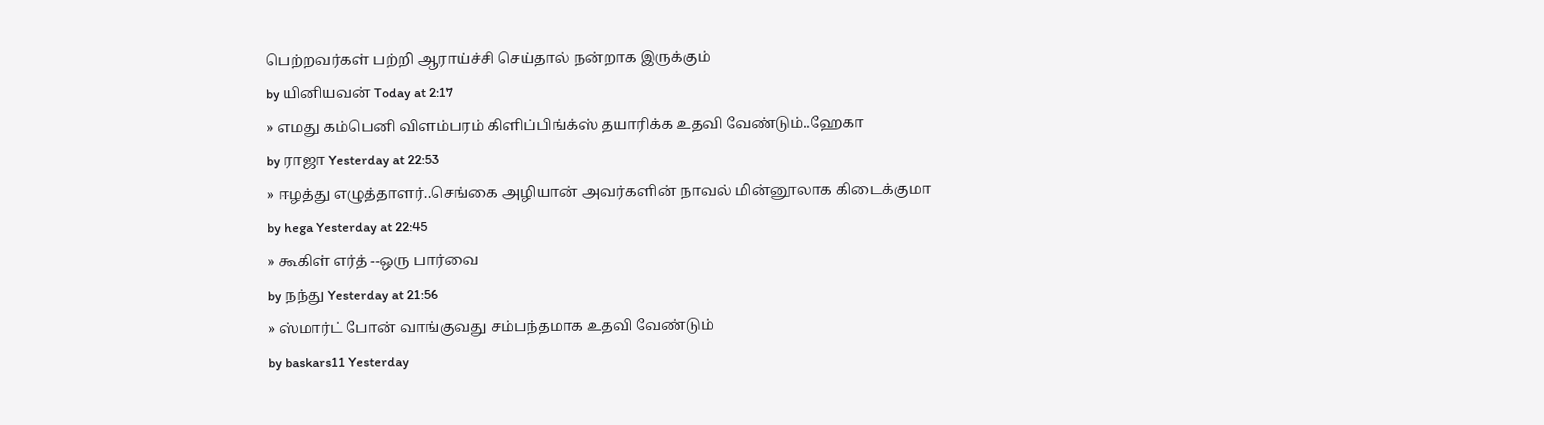பெற்றவர்கள் பற்றி ஆராய்ச்சி செய்தால் நன்றாக இருக்கும்
by யினியவன் Today at 2:17
» எமது கம்பெனி விளம்பரம் கிளிப்பிங்க்ஸ் தயாரிக்க உதவி வேண்டும்..ஹேகா
by ராஜா Yesterday at 22:53
» ஈழத்து எழுத்தாளர்..செங்கை அழியான் அவர்களின் நாவல் மின்னூலாக கிடைக்குமா
by hega Yesterday at 22:45
» கூகிள் எர்த் --ஒரு பார்வை
by நந்து Yesterday at 21:56
» ஸ்மார்ட் போன் வாங்குவது சம்பந்தமாக உதவி வேண்டும்
by baskars11 Yesterday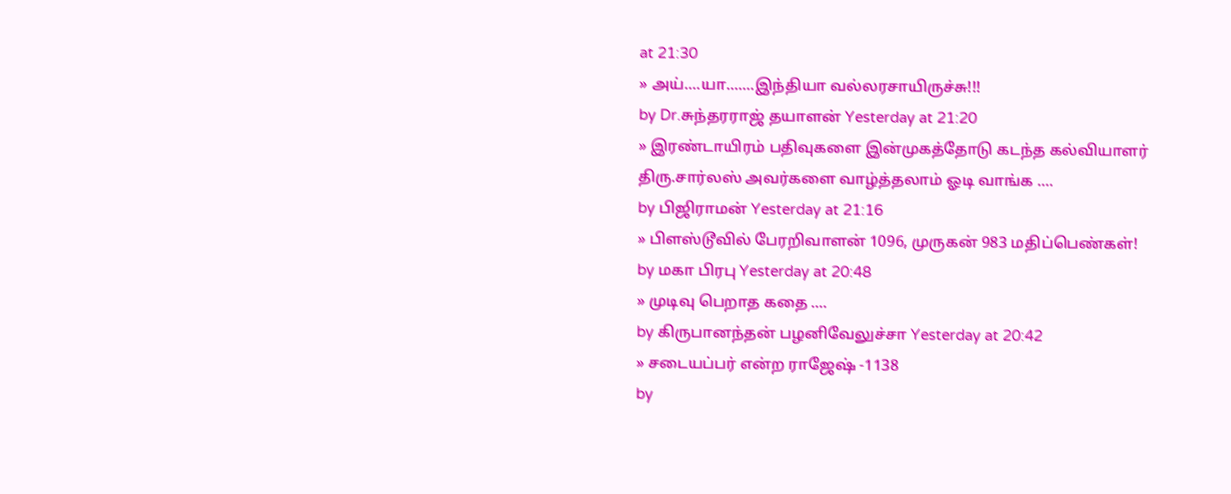at 21:30
» அய்....யா.......இந்தியா வல்லரசாயிருச்சு!!!
by Dr.சுந்தரராஜ் தயாளன் Yesterday at 21:20
» இரண்டாயிரம் பதிவுகளை இன்முகத்தோடு கடந்த கல்வியாளர் திரு.சார்லஸ் அவர்களை வாழ்த்தலாம் ஓடி வாங்க ....
by பிஜிராமன் Yesterday at 21:16
» பிளஸ்டூவில் பேரறிவாளன் 1096, முருகன் 983 மதிப்பெண்கள்!
by மகா பிரபு Yesterday at 20:48
» முடிவு பெறாத கதை ....
by கிருபானந்தன் பழனிவேலுச்சா Yesterday at 20:42
» சடையப்பர் என்ற ராஜேஷ் -1138
by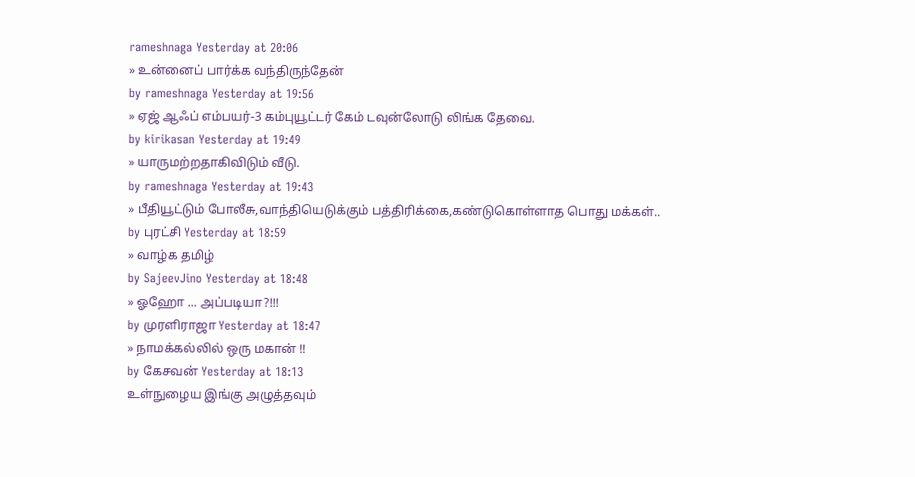rameshnaga Yesterday at 20:06
» உன்னைப் பார்க்க வந்திருந்தேன்
by rameshnaga Yesterday at 19:56
» ஏஜ் ஆஃப் எம்பயர்-3 கம்புயூட்டர் கேம் டவுன்லோடு லிங்க தேவை.
by kirikasan Yesterday at 19:49
» யாருமற்றதாகிவிடும் வீடு.
by rameshnaga Yesterday at 19:43
» பீதியூட்டும் போலீசு,வாந்தியெடுக்கும் பத்திரிக்கை,கண்டுகொள்ளாத பொது மக்கள்..
by புரட்சி Yesterday at 18:59
» வாழ்க தமிழ்
by SajeevJino Yesterday at 18:48
» ஓஹோ ... அப்படியா?!!!
by முரளிராஜா Yesterday at 18:47
» நாமக்கல்லில் ஒரு மகான் !!
by கேசவன் Yesterday at 18:13
உள்நுழைய இங்கு அழுத்தவும்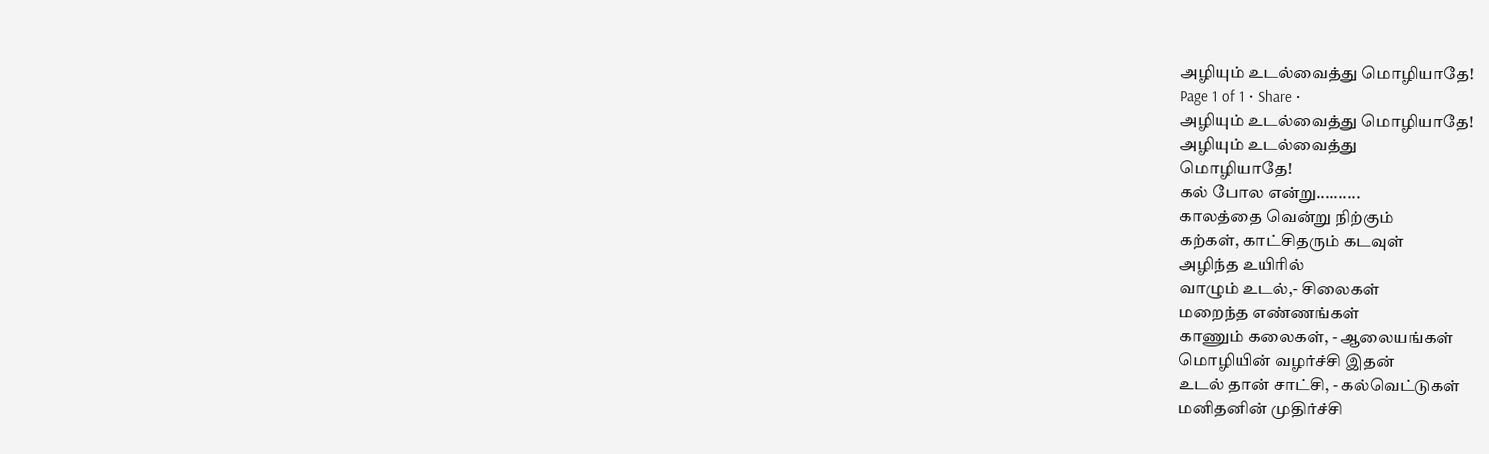அழியும் உடல்வைத்து மொழியாதே!
Page 1 of 1 • Share •
அழியும் உடல்வைத்து மொழியாதே!
அழியும் உடல்வைத்து
மொழியாதே!
கல் போல என்று..........
காலத்தை வென்று நிற்கும்
கற்கள், காட்சிதரும் கடவுள்
அழிந்த உயிரில்
வாழும் உடல்,- சிலைகள்
மறைந்த எண்ணங்கள்
காணும் கலைகள், - ஆலையங்கள்
மொழியின் வழர்ச்சி இதன்
உடல் தான் சாட்சி, - கல்வெட்டுகள்
மனிதனின் முதிர்ச்சி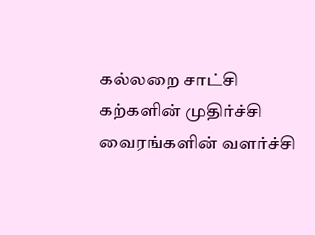கல்லறை சாட்சி
கற்களின் முதிர்ச்சி
வைரங்களின் வளர்ச்சி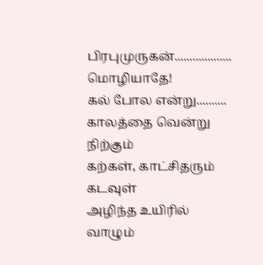பிரபுமுருகன்...................
மொழியாதே!
கல் போல என்று..........
காலத்தை வென்று நிற்கும்
கற்கள், காட்சிதரும் கடவுள்
அழிந்த உயிரில்
வாழும்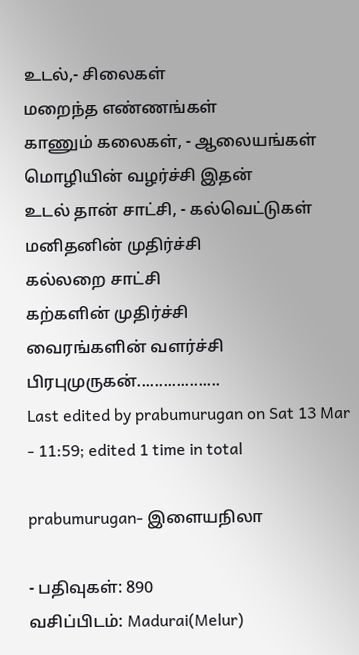உடல்,- சிலைகள்
மறைந்த எண்ணங்கள்
காணும் கலைகள், - ஆலையங்கள்
மொழியின் வழர்ச்சி இதன்
உடல் தான் சாட்சி, - கல்வெட்டுகள்
மனிதனின் முதிர்ச்சி
கல்லறை சாட்சி
கற்களின் முதிர்ச்சி
வைரங்களின் வளர்ச்சி
பிரபுமுருகன்...................
Last edited by prabumurugan on Sat 13 Mar - 11:59; edited 1 time in total

prabumurugan- இளையநிலா

- பதிவுகள்: 890
வசிப்பிடம்: Madurai(Melur)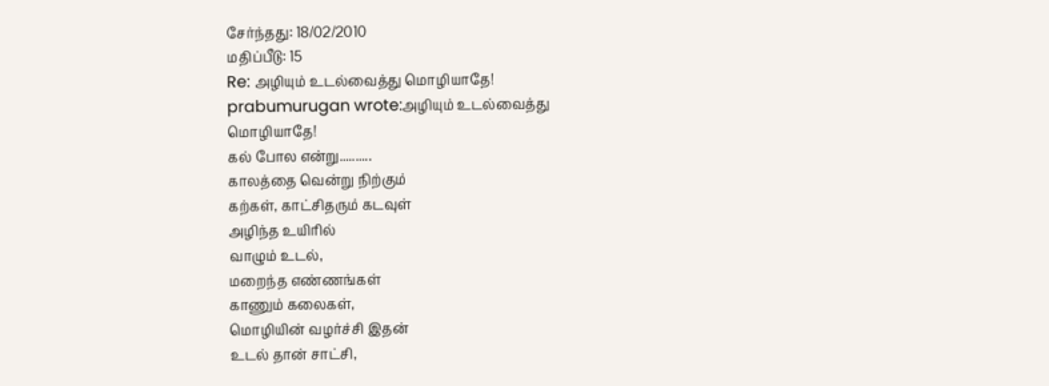சேர்ந்தது: 18/02/2010
மதிப்பீடு: 15
Re: அழியும் உடல்வைத்து மொழியாதே!
prabumurugan wrote:அழியும் உடல்வைத்து
மொழியாதே!
கல் போல என்று..........
காலத்தை வென்று நிற்கும்
கற்கள், காட்சிதரும் கடவுள்
அழிந்த உயிரில்
வாழும் உடல்,
மறைந்த எண்ணங்கள்
காணும் கலைகள்,
மொழியின் வழர்ச்சி இதன்
உடல் தான் சாட்சி,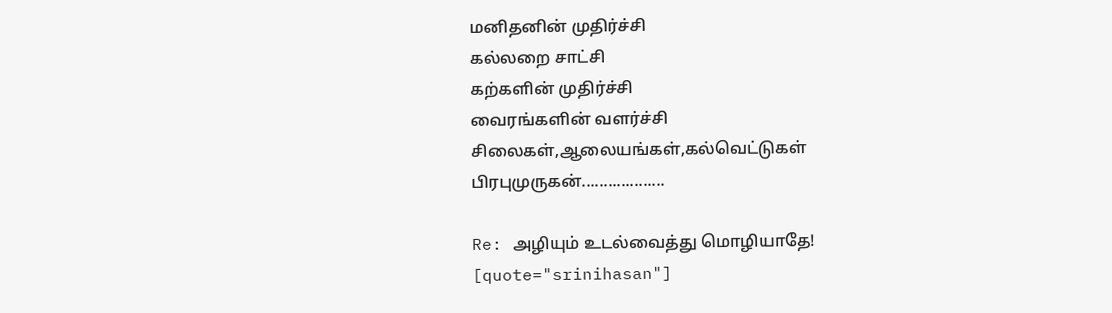மனிதனின் முதிர்ச்சி
கல்லறை சாட்சி
கற்களின் முதிர்ச்சி
வைரங்களின் வளர்ச்சி
சிலைகள்,ஆலையங்கள்,கல்வெட்டுகள்
பிரபுமுருகன்...................

Re: அழியும் உடல்வைத்து மொழியாதே!
[quote="srinihasan"]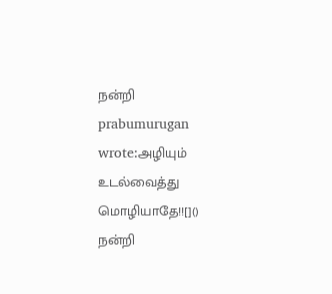நன்றி
prabumurugan wrote:அழியும் உடல்வைத்து
மொழியாதே!![]()
நன்றி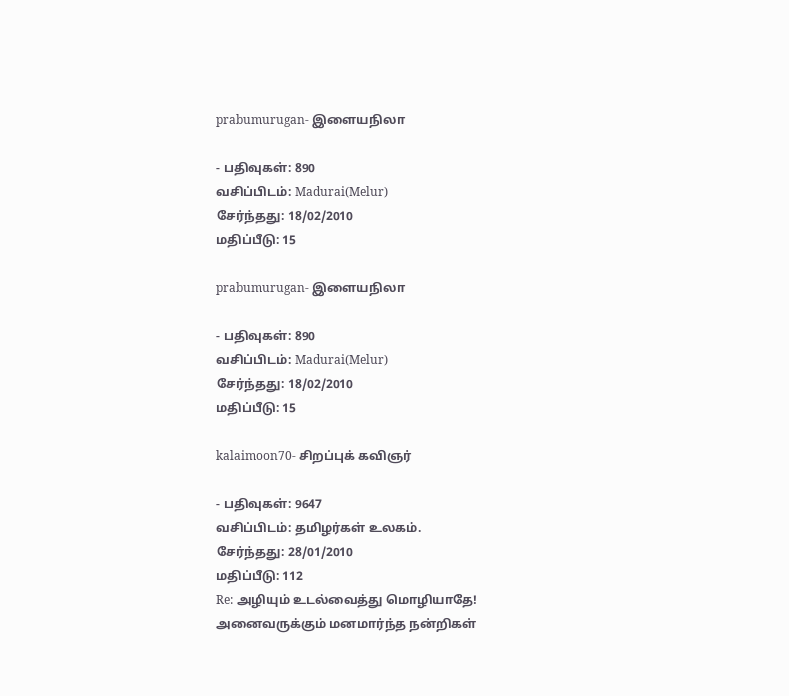prabumurugan- இளையநிலா

- பதிவுகள்: 890
வசிப்பிடம்: Madurai(Melur)
சேர்ந்தது: 18/02/2010
மதிப்பீடு: 15

prabumurugan- இளையநிலா

- பதிவுகள்: 890
வசிப்பிடம்: Madurai(Melur)
சேர்ந்தது: 18/02/2010
மதிப்பீடு: 15

kalaimoon70- சிறப்புக் கவிஞர்

- பதிவுகள்: 9647
வசிப்பிடம்: தமிழர்கள் உலகம்.
சேர்ந்தது: 28/01/2010
மதிப்பீடு: 112
Re: அழியும் உடல்வைத்து மொழியாதே!
அனைவருக்கும் மனமார்ந்த நன்றிகள்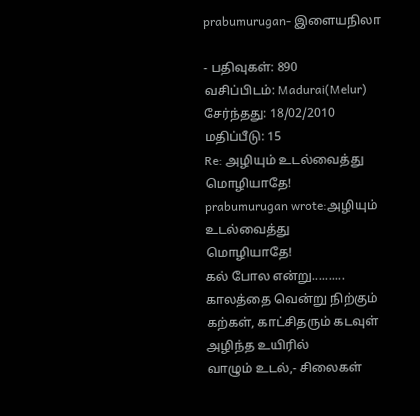prabumurugan- இளையநிலா

- பதிவுகள்: 890
வசிப்பிடம்: Madurai(Melur)
சேர்ந்தது: 18/02/2010
மதிப்பீடு: 15
Re: அழியும் உடல்வைத்து மொழியாதே!
prabumurugan wrote:அழியும் உடல்வைத்து
மொழியாதே!
கல் போல என்று..........
காலத்தை வென்று நிற்கும்
கற்கள், காட்சிதரும் கடவுள்
அழிந்த உயிரில்
வாழும் உடல்,- சிலைகள்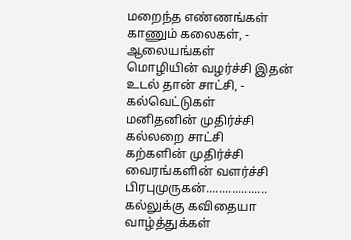மறைந்த எண்ணங்கள்
காணும் கலைகள், - ஆலையங்கள்
மொழியின் வழர்ச்சி இதன்
உடல் தான் சாட்சி, - கல்வெட்டுகள்
மனிதனின் முதிர்ச்சி
கல்லறை சாட்சி
கற்களின் முதிர்ச்சி
வைரங்களின் வளர்ச்சி
பிரபுமுருகன்...................
கல்லுக்கு கவிதையா வாழ்த்துக்கள்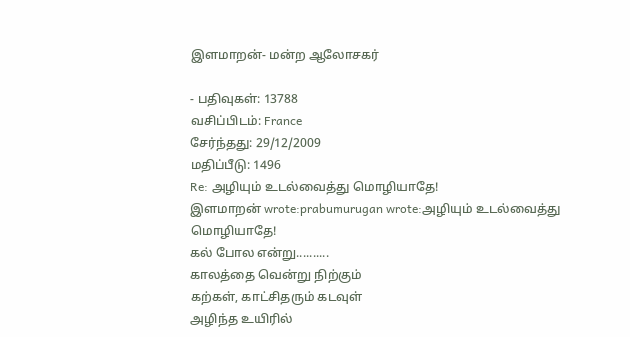இளமாறன்- மன்ற ஆலோசகர்

- பதிவுகள்: 13788
வசிப்பிடம்: France
சேர்ந்தது: 29/12/2009
மதிப்பீடு: 1496
Re: அழியும் உடல்வைத்து மொழியாதே!
இளமாறன் wrote:prabumurugan wrote:அழியும் உடல்வைத்து
மொழியாதே!
கல் போல என்று..........
காலத்தை வென்று நிற்கும்
கற்கள், காட்சிதரும் கடவுள்
அழிந்த உயிரில்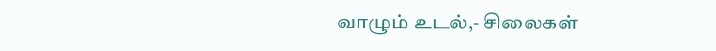வாழும் உடல்,- சிலைகள்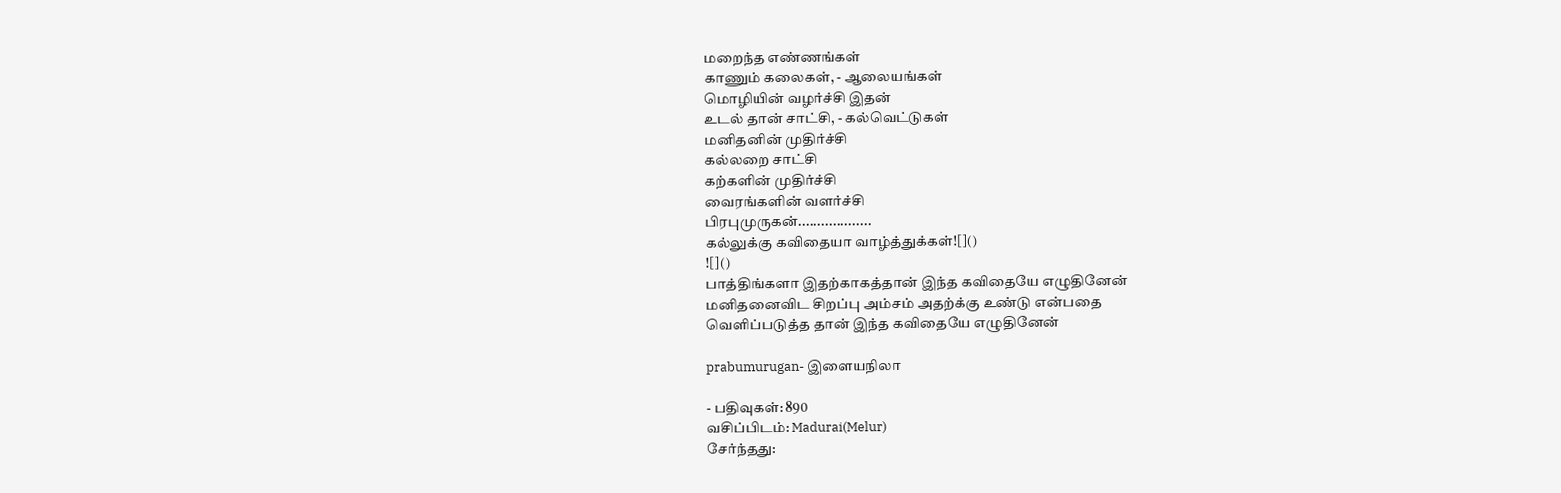மறைந்த எண்ணங்கள்
காணும் கலைகள், - ஆலையங்கள்
மொழியின் வழர்ச்சி இதன்
உடல் தான் சாட்சி, - கல்வெட்டுகள்
மனிதனின் முதிர்ச்சி
கல்லறை சாட்சி
கற்களின் முதிர்ச்சி
வைரங்களின் வளர்ச்சி
பிரபுமுருகன்...................
கல்லுக்கு கவிதையா வாழ்த்துக்கள்![]()
![]()
பாத்திங்களா இதற்காகத்தான் இந்த கவிதையே எழுதினேன்
மனிதனைவிட சிறப்பு அம்சம் அதற்க்கு உண்டு என்பதை
வெளிப்படுத்த தான் இந்த கவிதையே எழுதினேன்

prabumurugan- இளையநிலா

- பதிவுகள்: 890
வசிப்பிடம்: Madurai(Melur)
சேர்ந்தது: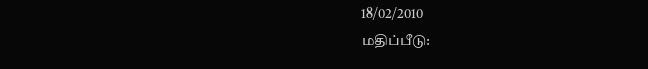18/02/2010
மதிப்பீடு: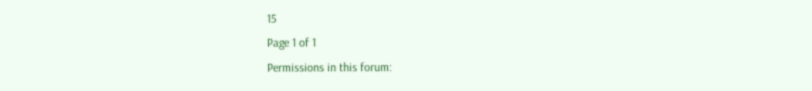15
Page 1 of 1
Permissions in this forum: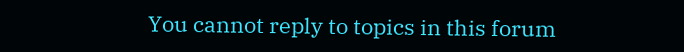You cannot reply to topics in this forum